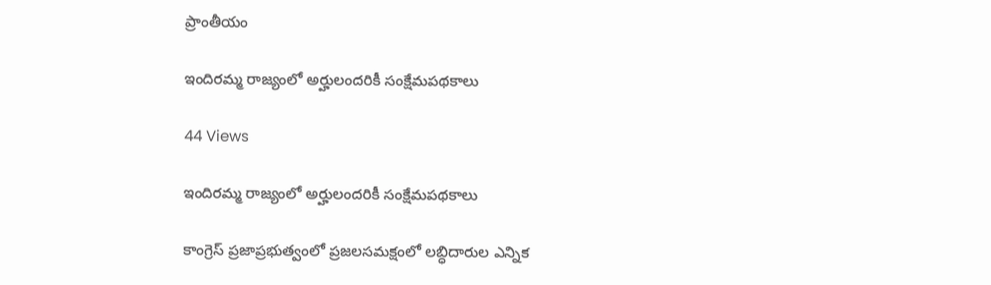ప్రాంతీయం

ఇందిరమ్మ రాజ్యంలో అర్హులందరికీ సంక్షేమపథకాలు

44 Views

ఇందిరమ్మ రాజ్యంలో అర్హులందరికీ సంక్షేమపథకాలు

కాంగ్రెస్ ప్రజాప్రభుత్వంలో ప్రజలసమక్షంలో లబ్ధిదారుల ఎన్నిక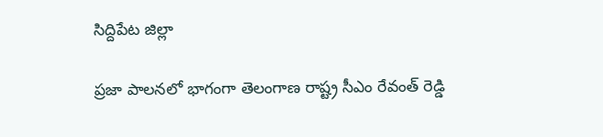సిద్దిపేట జిల్లా

ప్రజా పాలనలో భాగంగా తెలంగాణ రాష్ట్ర సీఎం రేవంత్ రెడ్డి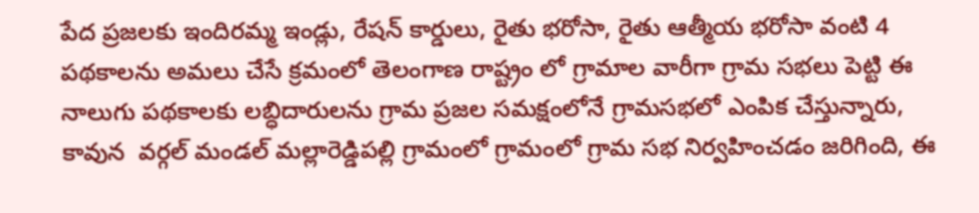పేద ప్రజలకు ఇందిరమ్మ ఇండ్లు, రేషన్ కార్డులు, రైతు భరోసా, రైతు ఆత్మీయ భరోసా వంటి 4 పథకాలను అమలు చేసే క్రమంలో తెలంగాణ రాష్ట్రం లో గ్రామాల వారీగా గ్రామ సభలు పెట్టి ఈ నాలుగు పథకాలకు లబ్ధిదారులను గ్రామ ప్రజల సమక్షంలోనే గ్రామసభలో ఎంపిక చేస్తున్నారు, కావున  వర్గల్ మండల్ మల్లారెడ్డిపల్లి గ్రామంలో గ్రామంలో గ్రామ సభ నిర్వహించడం జరిగింది, ఈ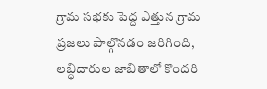గ్రామ సభకు పెద్ద ఎత్తున గ్రామ ప్రజలు పాల్గొనడం జరిగింది, లబ్ధిదారుల జాబితాలో కొందరి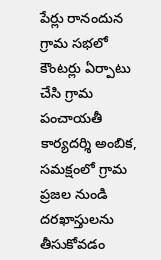పేర్లు రానందున గ్రామ సభలో కౌంటర్లు ఏర్పాటు చేసి గ్రామ పంచాయతీ కార్యదర్శి అంబిక, సమక్షంలో గ్రామ ప్రజల నుండి దరఖాస్తులను తీసుకోవడం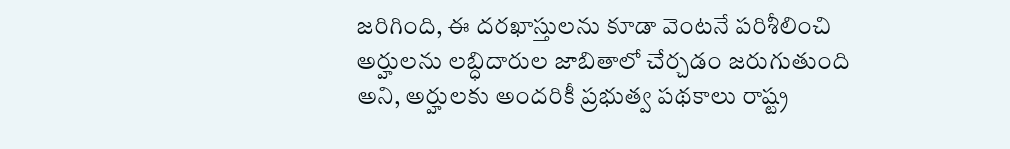జరిగింది, ఈ దరఖాస్తులను కూడా వెంటనే పరిశీలించి అర్హులను లబ్ధిదారుల జాబితాలో చేర్చడం జరుగుతుంది అని, అర్హులకు అందరికీ ప్రభుత్వ పథకాలు రాష్ట్ర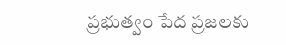ప్రభుత్వం పేద ప్రజలకు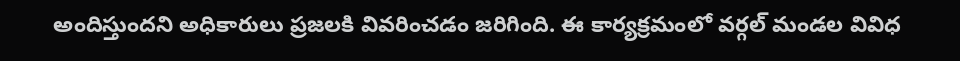అందిస్తుందని అధికారులు ప్రజలకి వివరించడం జరిగింది. ఈ కార్యక్రమంలో వర్గల్ మండల వివిధ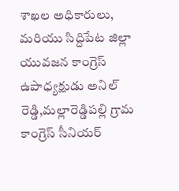శాఖల అధికారులు, మరియు సిద్దిపేట జిల్లా యువజన కాంగ్రెస్ ఉపాధ్యక్షుడు అనిల్ రెడ్డి,మల్లారెడ్డిపల్లి గ్రామ కాంగ్రెస్ సీనియర్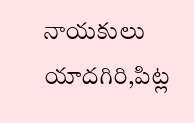నాయకులు యాదగిరి,పిట్ల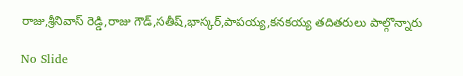రాజు,శ్రీనివాస్ రెడ్డి,రాజు గౌడ్,సతీష్,భాస్కర్,పాపయ్య,కనకయ్య తదితరులు పాల్గొన్నారు

No Slide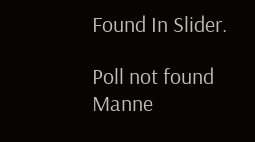Found In Slider.

Poll not found
Manne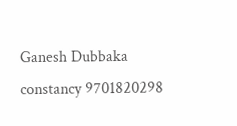Ganesh Dubbaka constancy 9701820298